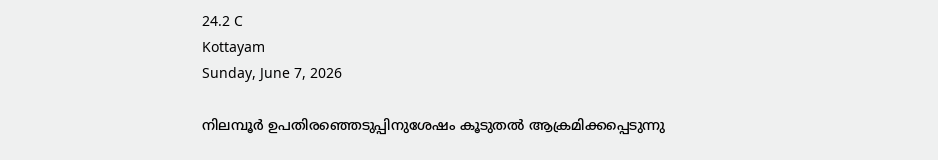24.2 C
Kottayam
Sunday, June 7, 2026

നിലമ്പൂർ ഉപതിരഞ്ഞെടുപ്പിനുശേഷം കൂടുതൽ ആക്രമിക്കപ്പെടുന്നു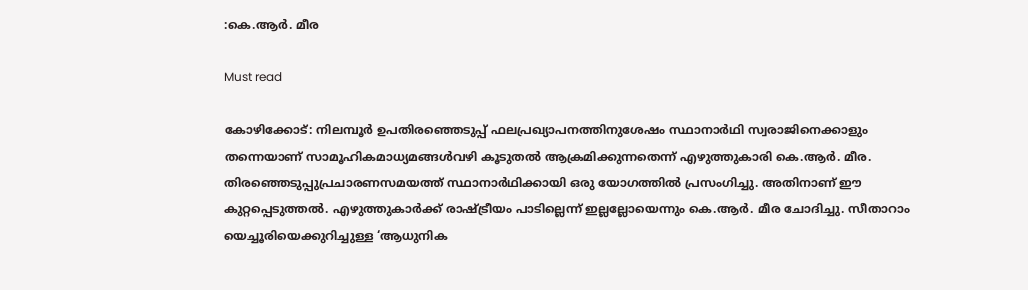:കെ.ആർ. മീര

Must read

കോഴിക്കോട്: നിലമ്പൂര്‍ ഉപതിരഞ്ഞെടുപ്പ് ഫലപ്രഖ്യാപനത്തിനുശേഷം സ്ഥാനാര്‍ഥി സ്വരാജിനെക്കാളും തന്നെയാണ് സാമൂഹികമാധ്യമങ്ങള്‍വഴി കൂടുതല്‍ ആക്രമിക്കുന്നതെന്ന് എഴുത്തുകാരി കെ.ആര്‍. മീര. തിരഞ്ഞെടുപ്പുപ്രചാരണസമയത്ത് സ്ഥാനാര്‍ഥിക്കായി ഒരു യോഗത്തില്‍ പ്രസംഗിച്ചു. അതിനാണ് ഈ കുറ്റപ്പെടുത്തല്‍. എഴുത്തുകാര്‍ക്ക് രാഷ്ട്രീയം പാടില്ലെന്ന് ഇല്ലല്ലോയെന്നും കെ.ആര്‍. മീര ചോദിച്ചു. സീതാറാം യെച്ചൂരിയെക്കുറിച്ചുള്ള ‘ആധുനിക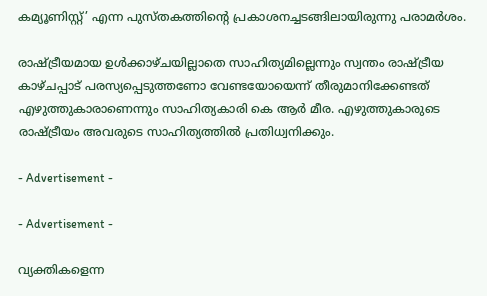കമ്യൂണിസ്റ്റ്’ എന്ന പുസ്തകത്തിന്റെ പ്രകാശനച്ചടങ്ങിലായിരുന്നു പരാമര്‍ശം.

രാഷ്‌ട്രീയമായ ഉൾക്കാഴ്‌ചയില്ലാതെ സാഹിത്യമില്ലെന്നും സ്വന്തം രാഷ്‌ട്രീയ കാഴ്‌ചപ്പാട്‌ പരസ്യപ്പെടുത്തണോ വേണ്ടയോയെന്ന്‌ തീരുമാനിക്കേണ്ടത്‌ എഴുത്തുകാരാണെന്നും സാഹിത്യകാരി കെ ആർ മീര. എഴുത്തുകാരുടെ രാഷ്‌ട്രീയം അവരുടെ സാഹിത്യത്തിൽ പ്രതിധ്വനിക്കും.

- Advertisement -

- Advertisement -

വ്യക്തികളെന്ന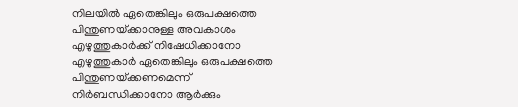നിലയിൽ ഏതെങ്കിലും ഒരുപക്ഷത്തെ പിന്തുണയ്‌ക്കാനുള്ള അവകാശം എഴുത്തുകാർക്ക്‌ നിഷേധിക്കാനോ എഴുത്തുകാർ ഏതെങ്കിലും ഒരുപക്ഷത്തെ പിന്തുണയ്‌ക്കണമെന്ന്‌ നിർബന്ധിക്കാനോ ആർക്കും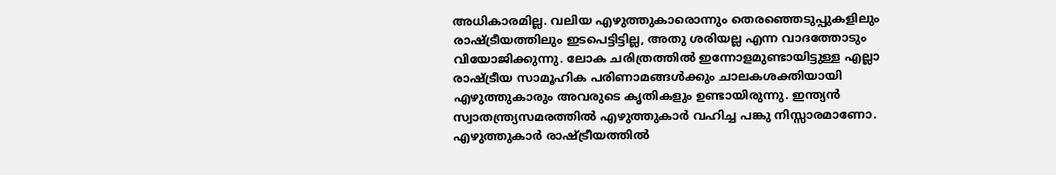അധികാരമില്ല. വലിയ എഴുത്തുകാരൊന്നും തെരഞ്ഞെടുപ്പുകളിലും രാഷ്‌ട്രീയത്തിലും ഇടപെട്ടിട്ടില്ല, അതു ശരിയല്ല എന്ന വാദത്തോടും വിയോജിക്കുന്നു. ലോക ചരിത്രത്തിൽ ഇന്നോളമുണ്ടായിട്ടുള്ള എല്ലാ രാഷ്‌ട്രീയ സാമൂഹിക പരിണാമങ്ങൾക്കും ചാലകശക്തിയായി എഴുത്തുകാരും അവരുടെ കൃതികളും ഉണ്ടായിരുന്നു. ഇന്ത്യൻ സ്വാതന്ത്ര്യസമരത്തിൽ എഴുത്തുകാർ വഹിച്ച പങ്കു നിസ്സാരമാണോ. എഴുത്തുകാർ രാഷ്‌ട്രീയത്തിൽ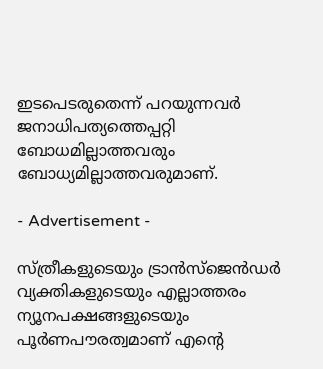ഇടപെടരുതെന്ന് പറയുന്നവർ ജനാധിപത്യത്തെപ്പറ്റി ബോധമില്ലാത്തവരും ബോധ്യമില്ലാത്തവരുമാണ്.

- Advertisement -

സ്‌ത്രീകളുടെയും ട്രാൻസ്ജെൻഡർ വ്യക്തികളുടെയും എല്ലാത്തരം ന്യൂനപക്ഷങ്ങളുടെയും പൂർണപൗരത്വമാണ് എന്റെ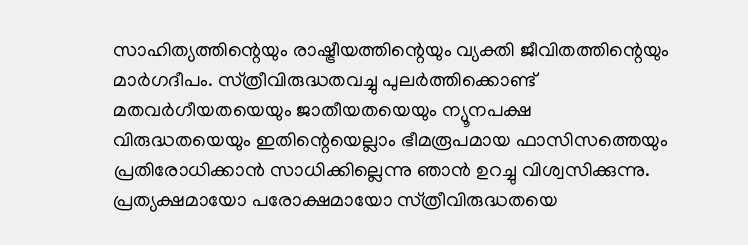സാഹിത്യത്തിന്റെയും രാഷ്ട്രീയത്തിന്റെയും വ്യക്തി ജീവിതത്തിന്റെയും മാർഗദീപം. സ്‌ത്രീവിരുദ്ധതവച്ചു പുലർത്തിക്കൊണ്ട് മതവർഗീയതയെയും ജാതീയതയെയും ന്യൂനപക്ഷ വിരുദ്ധതയെയും ഇതിന്റെയെല്ലാം ഭീമരൂപമായ ഫാസിസത്തെയും പ്രതിരോധിക്കാൻ സാധിക്കില്ലെന്നു ഞാൻ ഉറച്ചു വിശ്വസിക്കുന്നു. പ്രത്യക്ഷമായോ പരോക്ഷമായോ സ്‌ത്രീവിരുദ്ധതയെ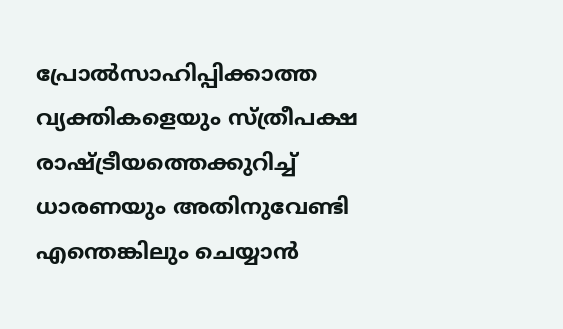പ്രോൽസാഹിപ്പിക്കാത്ത വ്യക്തികളെയും സ്‌ത്രീപക്ഷ രാഷ്ട്രീയത്തെക്കുറിച്ച് ധാരണയും അതിനുവേണ്ടി എന്തെങ്കിലും ചെയ്യാൻ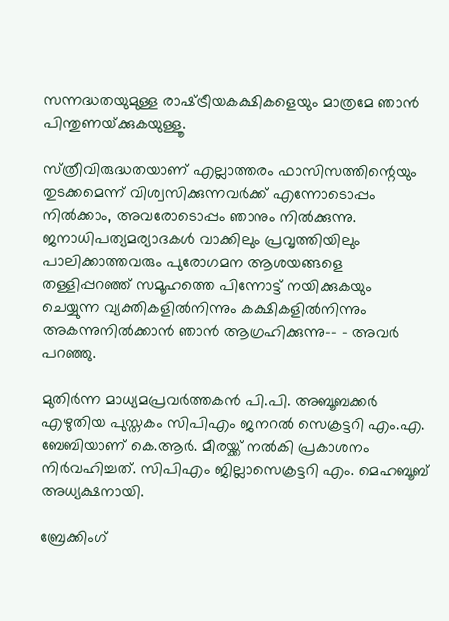സന്നദ്ധതയുമുള്ള രാഷ്‌ട്രീയകക്ഷികളെയും മാത്രമേ ഞാൻ പിന്തുണയ്‌ക്കുകയുള്ളൂ.

സ്‌ത്രീവിരുദ്ധതയാണ് എല്ലാത്തരം ഫാസിസത്തിന്റെയും തുടക്കമെന്ന്‌ വിശ്വസിക്കുന്നവർക്ക് എന്നോടൊപ്പം നിൽക്കാം, അവരോടൊപ്പം ഞാനും നിൽക്കുന്നു. ജനാധിപത്യമര്യാദകൾ വാക്കിലും പ്രവൃത്തിയിലും പാലിക്കാത്തവരും പുരോഗമന ആശയങ്ങളെ തള്ളിപ്പറഞ്ഞ്‌ സമൂഹത്തെ പിന്നോട്ട്‌ നയിക്കുകയും ചെയ്യുന്ന വ്യക്തികളിൽനിന്നും കക്ഷികളിൽനിന്നും അകന്നുനിൽക്കാൻ ഞാൻ ആഗ്രഹിക്കുന്നു–- – അവർ പറഞ്ഞു.

മുതിര്‍ന്ന മാധ്യമപ്രവര്‍ത്തകന്‍ പി.പി. അബൂബക്കര്‍ എഴുതിയ പുസ്തകം സിപിഎം ജനറല്‍ സെക്രട്ടറി എം.എ. ബേബിയാണ് കെ.ആര്‍. മീരയ്ക്ക് നല്‍കി പ്രകാശനം നിര്‍വഹിച്ചത്. സിപിഎം ജില്ലാസെക്രട്ടറി എം. മെഹബൂബ് അധ്യക്ഷനായി.

ബ്രേക്കിംഗ്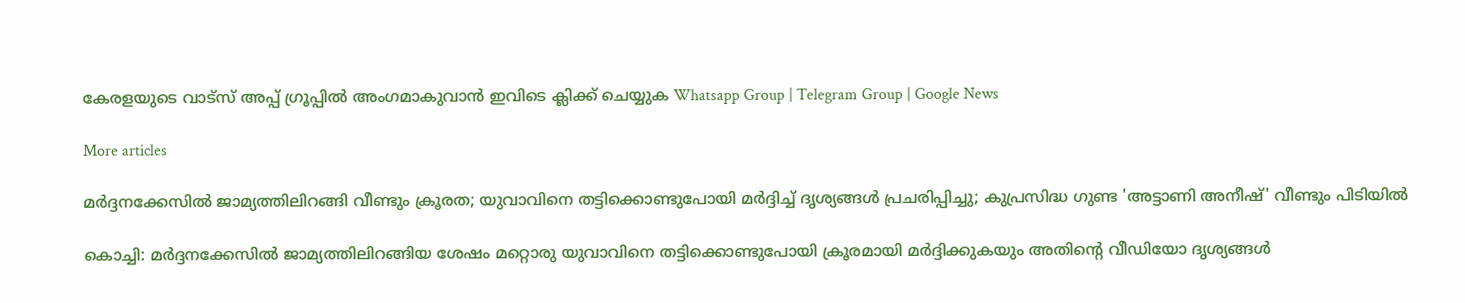കേരളയുടെ വാട്സ് അപ്പ് ഗ്രൂപ്പിൽ അംഗമാകുവാൻ ഇവിടെ ക്ലിക്ക് ചെയ്യുക Whatsapp Group | Telegram Group | Google News

More articles

മർദ്ദനക്കേസിൽ ജാമ്യത്തിലിറങ്ങി വീണ്ടും ക്രൂരത; യുവാവിനെ തട്ടിക്കൊണ്ടുപോയി മർദ്ദിച്ച് ദൃശ്യങ്ങൾ പ്രചരിപ്പിച്ചു; കുപ്രസിദ്ധ ഗുണ്ട 'അട്ടാണി അനീഷ്' വീണ്ടും പിടിയിൽ

കൊച്ചി: മർദ്ദനക്കേസിൽ ജാമ്യത്തിലിറങ്ങിയ ശേഷം മറ്റൊരു യുവാവിനെ തട്ടിക്കൊണ്ടുപോയി ക്രൂരമായി മർദ്ദിക്കുകയും അതിന്റെ വീഡിയോ ദൃശ്യങ്ങൾ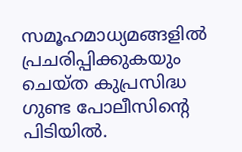സമൂഹമാധ്യമങ്ങളിൽ പ്രചരിപ്പിക്കുകയും ചെയ്ത കുപ്രസിദ്ധ ഗുണ്ട പോലീസിന്റെ പിടിയിൽ.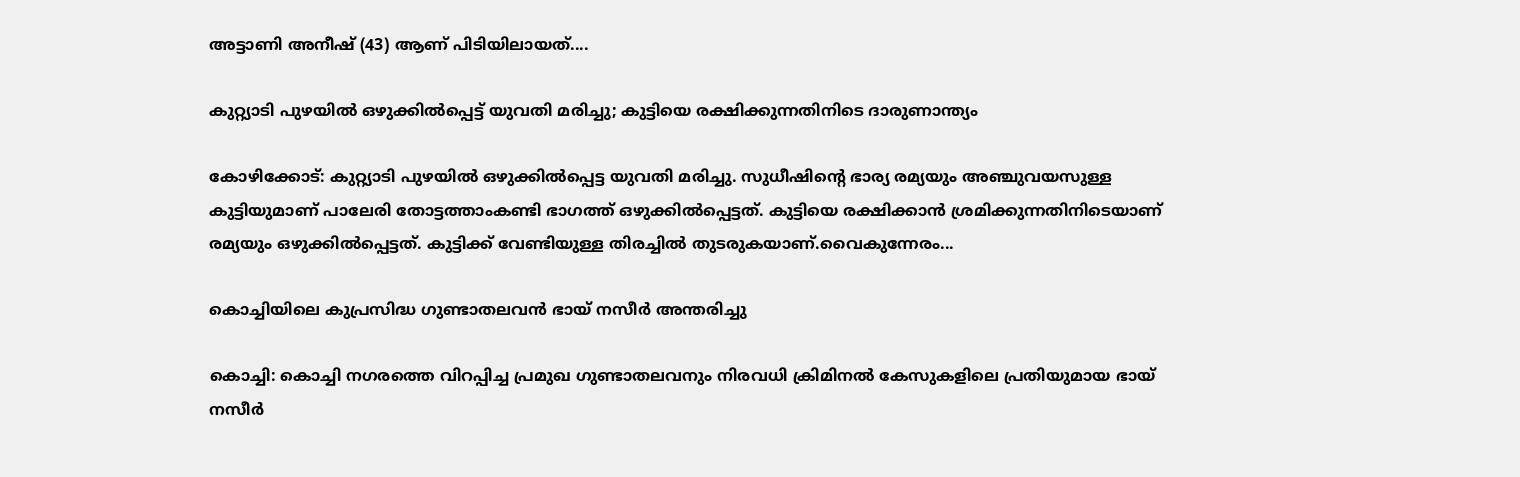അട്ടാണി അനീഷ് (43) ആണ് പിടിയിലായത്....

കുറ്റ്യാടി പുഴയിൽ ഒഴുക്കിൽപ്പെട്ട് യുവതി മരിച്ചു; കുട്ടിയെ രക്ഷിക്കുന്നതിനിടെ ദാരുണാന്ത്യം

കോഴിക്കോട്: കുറ്റ്യാടി പുഴയിൽ ഒഴുക്കിൽപ്പെട്ട യുവതി മരിച്ചു. സുധീഷിന്റെ ഭാര്യ രമ്യയും അഞ്ചുവയസുള്ള കുട്ടിയുമാണ് പാലേരി തോട്ടത്താംകണ്ടി ഭാഗത്ത് ഒഴുക്കിൽപ്പെട്ടത്. കുട്ടിയെ രക്ഷിക്കാൻ ശ്രമിക്കുന്നതിനിടെയാണ് രമ്യയും ഒഴുക്കിൽപ്പെട്ടത്. കുട്ടിക്ക് വേണ്ടിയുള്ള തിരച്ചിൽ തുടരുകയാണ്.വൈകുന്നേരം...

കൊച്ചിയിലെ കുപ്രസിദ്ധ ഗുണ്ടാതലവൻ ഭായ് നസീർ അന്തരിച്ചു

കൊച്ചി: കൊച്ചി നഗരത്തെ വിറപ്പിച്ച പ്രമുഖ ഗുണ്ടാതലവനും നിരവധി ക്രിമിനൽ കേസുകളിലെ പ്രതിയുമായ ഭായ് നസീർ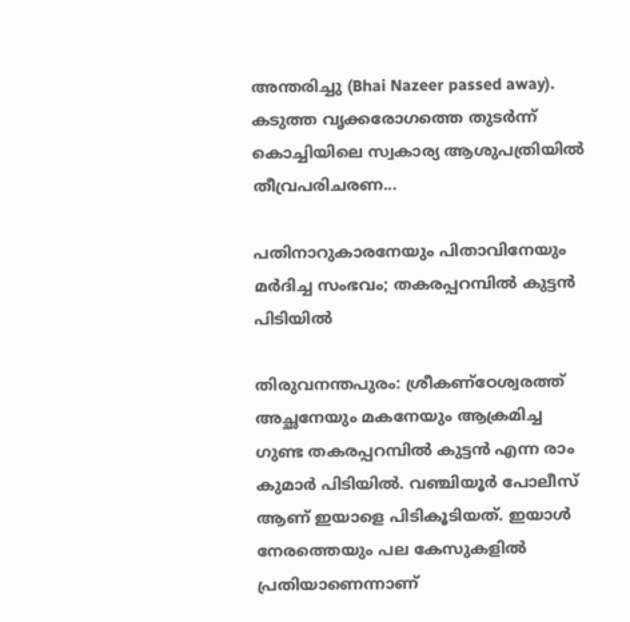അന്തരിച്ചു (Bhai Nazeer passed away). കടുത്ത വൃക്കരോഗത്തെ തുടർന്ന് കൊച്ചിയിലെ സ്വകാര്യ ആശുപത്രിയിൽ തീവ്രപരിചരണ...

പതിനാറുകാരനേയും പിതാവിനേയും മർദിച്ച സംഭവം; തകരപ്പറമ്പിൽ കുട്ടൻ പിടിയിൽ

തിരുവനന്തപുരം: ശ്രീകണ്ഠേശ്വരത്ത് അച്ഛനേയും മകനേയും ആക്രമിച്ച ഗുണ്ട തകരപ്പറമ്പിൽ കുട്ടൻ എന്ന രാം കുമാർ പിടിയിൽ. വഞ്ചിയൂർ പോലീസ് ആണ് ഇയാളെ പിടികൂടിയത്. ഇയാൾ നേരത്തെയും പല കേസുകളിൽ പ്രതിയാണെന്നാണ്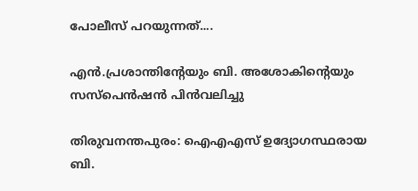പോലീസ് പറയുന്നത്....

എൻ.പ്രശാന്തിന്റേയും ബി. അശോകിന്റെയും സസ്‌പെൻഷൻ പിൻവലിച്ചു

തിരുവനന്തപുരം: ഐഎഎസ് ഉദ്യോഗസ്ഥരായ ബി.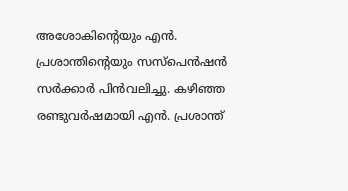അശോകിന്റെയും എൻ. പ്രശാന്തിന്റെയും സസ്പെൻഷൻ സർക്കാർ പിൻവലിച്ചു. കഴിഞ്ഞ രണ്ടുവർഷമായി എൻ. പ്രശാന്ത്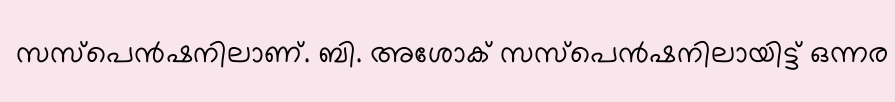സസ്പെൻഷനിലാണ്. ബി. അശോക് സസ്പെൻഷനിലായിട്ട് ഒന്നര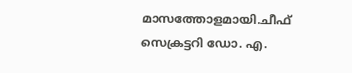മാസത്തോളമായി.ചീഫ് സെക്രട്ടറി ഡോ. എ.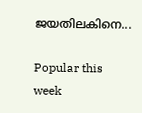ജയതിലകിനെ...

Popular this week